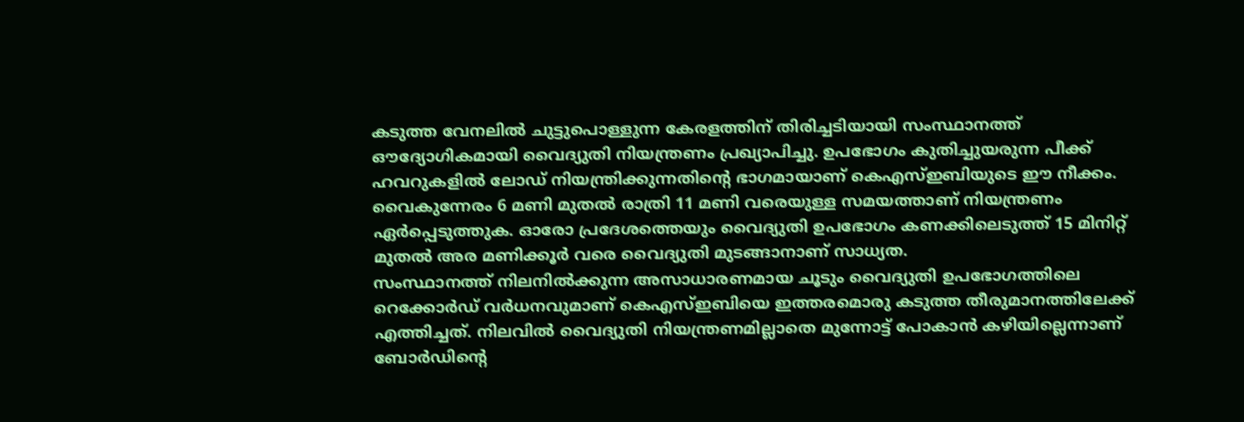കടുത്ത വേനലിൽ ചുട്ടുപൊള്ളുന്ന കേരളത്തിന് തിരിച്ചടിയായി സംസ്ഥാനത്ത് ഔദ്യോഗികമായി വൈദ്യുതി നിയന്ത്രണം പ്രഖ്യാപിച്ചു. ഉപഭോഗം കുതിച്ചുയരുന്ന പീക്ക് ഹവറുകളിൽ ലോഡ് നിയന്ത്രിക്കുന്നതിന്റെ ഭാഗമായാണ് കെഎസ്ഇബിയുടെ ഈ നീക്കം. വൈകുന്നേരം 6 മണി മുതൽ രാത്രി 11 മണി വരെയുള്ള സമയത്താണ് നിയന്ത്രണം ഏർപ്പെടുത്തുക. ഓരോ പ്രദേശത്തെയും വൈദ്യുതി ഉപഭോഗം കണക്കിലെടുത്ത് 15 മിനിറ്റ് മുതൽ അര മണിക്കൂർ വരെ വൈദ്യുതി മുടങ്ങാനാണ് സാധ്യത.
സംസ്ഥാനത്ത് നിലനിൽക്കുന്ന അസാധാരണമായ ചൂടും വൈദ്യുതി ഉപഭോഗത്തിലെ റെക്കോർഡ് വർധനവുമാണ് കെഎസ്ഇബിയെ ഇത്തരമൊരു കടുത്ത തീരുമാനത്തിലേക്ക് എത്തിച്ചത്. നിലവിൽ വൈദ്യുതി നിയന്ത്രണമില്ലാതെ മുന്നോട്ട് പോകാൻ കഴിയില്ലെന്നാണ് ബോർഡിന്റെ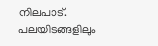നിലപാട്. പലയിടങ്ങളിലും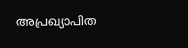അപ്രഖ്യാപിത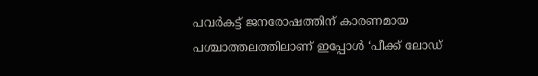പവർകട്ട് ജനരോഷത്തിന് കാരണമായ പശ്ചാത്തലത്തിലാണ് ഇപ്പോൾ ‘പീക്ക് ലോഡ്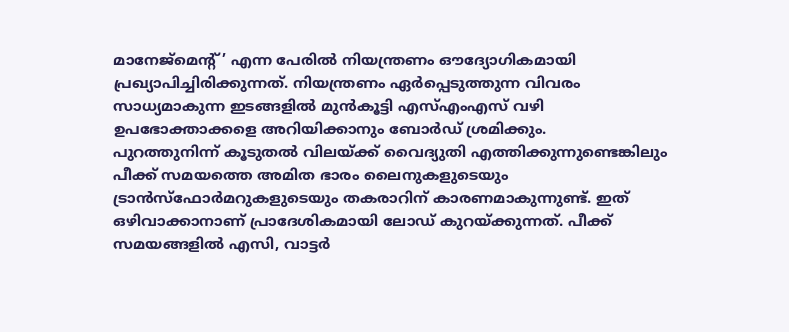മാനേജ്മെന്റ്’ എന്ന പേരിൽ നിയന്ത്രണം ഔദ്യോഗികമായി പ്രഖ്യാപിച്ചിരിക്കുന്നത്. നിയന്ത്രണം ഏർപ്പെടുത്തുന്ന വിവരം സാധ്യമാകുന്ന ഇടങ്ങളിൽ മുൻകൂട്ടി എസ്എംഎസ് വഴി ഉപഭോക്താക്കളെ അറിയിക്കാനും ബോർഡ് ശ്രമിക്കും.
പുറത്തുനിന്ന് കൂടുതൽ വിലയ്ക്ക് വൈദ്യുതി എത്തിക്കുന്നുണ്ടെങ്കിലും പീക്ക് സമയത്തെ അമിത ഭാരം ലൈനുകളുടെയും ട്രാൻസ്ഫോർമറുകളുടെയും തകരാറിന് കാരണമാകുന്നുണ്ട്. ഇത് ഒഴിവാക്കാനാണ് പ്രാദേശികമായി ലോഡ് കുറയ്ക്കുന്നത്. പീക്ക് സമയങ്ങളിൽ എസി, വാട്ടർ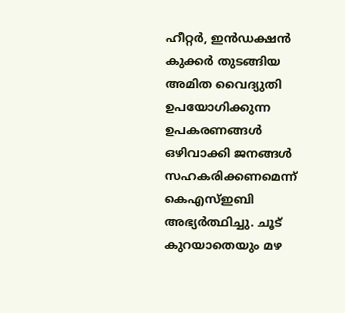ഹീറ്റർ, ഇൻഡക്ഷൻ കുക്കർ തുടങ്ങിയ അമിത വൈദ്യുതി ഉപയോഗിക്കുന്ന ഉപകരണങ്ങൾ ഒഴിവാക്കി ജനങ്ങൾ സഹകരിക്കണമെന്ന് കെഎസ്ഇബി അഭ്യർത്ഥിച്ചു. ചൂട് കുറയാതെയും മഴ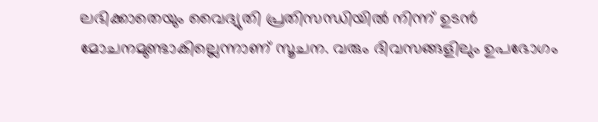ലഭിക്കാതെയും വൈദ്യുതി പ്രതിസന്ധിയിൽ നിന്ന് ഉടൻ മോചനമുണ്ടാകില്ലെന്നാണ് സൂചന. വരും ദിവസങ്ങളിലും ഉപഭോഗം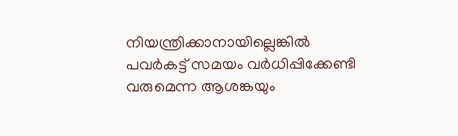നിയന്ത്രിക്കാനായില്ലെങ്കിൽ പവർകട്ട് സമയം വർധിപ്പിക്കേണ്ടി വരുമെന്ന ആശങ്കയും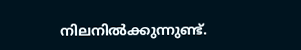നിലനിൽക്കുന്നുണ്ട്.